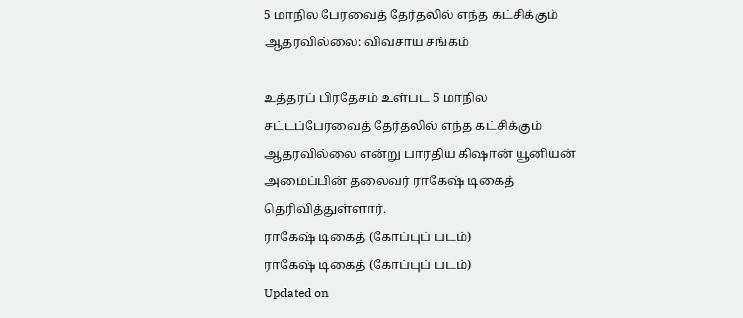5 மாநில பேரவைத் தேர்தலில் எந்த கட்சிக்கும் ஆதரவில்லை: விவசாய சங்கம்

உத்தரப் பிரதேசம் உள்பட 5 மாநில சட்டப்பேரவைத் தேர்தலில் எந்த கட்சிக்கும் ஆதரவில்லை என்று பாரதிய கிஷான் யூனியன் அமைப்பின் தலைவர் ராகேஷ் டிகைத் தெரிவித்துள்ளார்.
ராகேஷ் டிகைத் (கோப்புப் படம்)
ராகேஷ் டிகைத் (கோப்புப் படம்)
Updated on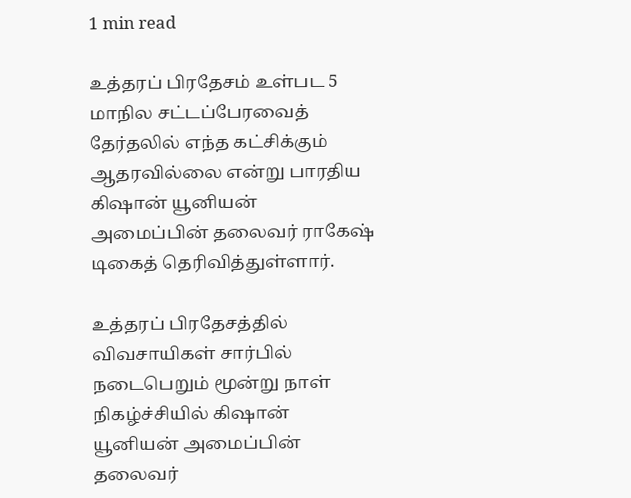1 min read

உத்தரப் பிரதேசம் உள்பட 5 மாநில சட்டப்பேரவைத் தேர்தலில் எந்த கட்சிக்கும் ஆதரவில்லை என்று பாரதிய கிஷான் யூனியன் அமைப்பின் தலைவர் ராகேஷ் டிகைத் தெரிவித்துள்ளார்.

உத்தரப் பிரதேசத்தில் விவசாயிகள் சார்பில் நடைபெறும் மூன்று நாள் நிகழ்ச்சியில் கிஷான் யூனியன் அமைப்பின் தலைவர்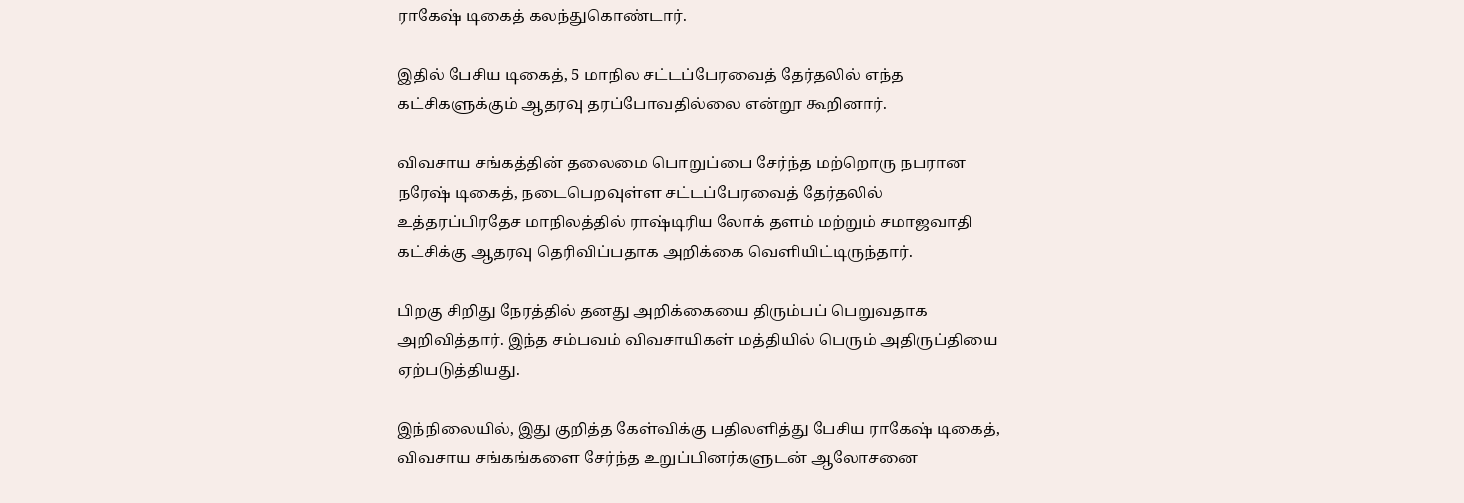ராகேஷ் டிகைத் கலந்துகொண்டார்.

இதில் பேசிய டிகைத், 5 மாநில சட்டப்பேரவைத் தேர்தலில் எந்த கட்சிகளுக்கும் ஆதரவு தரப்போவதில்லை என்றூ கூறினார்.

விவசாய சங்கத்தின் தலைமை பொறுப்பை சேர்ந்த மற்றொரு நபரான நரேஷ் டிகைத், நடைபெறவுள்ள சட்டப்பேரவைத் தேர்தலில் உத்தரப்பிரதேச மாநிலத்தில் ராஷ்டிரிய லோக் தளம் மற்றும் சமாஜவாதி கட்சிக்கு ஆதரவு தெரிவிப்பதாக அறிக்கை வெளியிட்டிருந்தார்.

பிறகு சிறிது நேரத்தில் தனது அறிக்கையை திரும்பப் பெறுவதாக அறிவித்தார். இந்த சம்பவம் விவசாயிகள் மத்தியில் பெரும் அதிருப்தியை ஏற்படுத்தியது.

இந்நிலையில், இது குறித்த கேள்விக்கு பதிலளித்து பேசிய ராகேஷ் டிகைத், விவசாய சங்கங்களை சேர்ந்த உறுப்பினர்களுடன் ஆலோசனை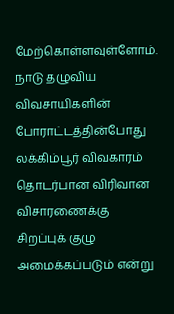மேற்கொள்ளவுள்ளோம். நாடு தழுவிய விவசாயிகளின் போராட்டத்தின்போது லக்கிம்பூர் விவகாரம் தொடர்பான விரிவான விசாரணைக்கு சிறப்புக் குழு அமைக்கப்படும் என்று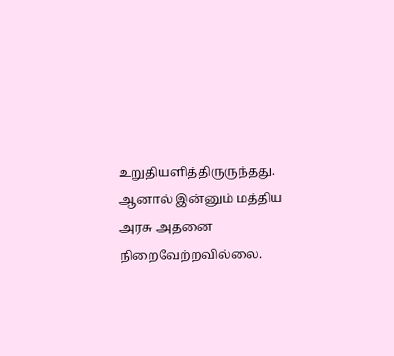உறுதியளித்திருருந்தது. ஆனால் இன்னும் மத்திய அரசு அதனை நிறைவேற்றவில்லை.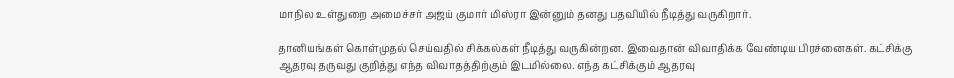மாநில உள்துறை அமைச்சர் அஜய் குமார் மிஸ்ரா இன்னும் தனது பதவியில் நீடித்து வருகிறார்.

தானியங்கள் கொள்முதல் செய்வதில் சிக்கல்கள் நீடித்து வருகின்றன. இவைதான் விவாதிக்க வேண்டிய பிரச்னைகள். கட்சிக்கு ஆதரவு தருவது குறித்து எந்த விவாதத்திற்கும் இடமில்லை. எந்த கட்சிக்கும் ஆதரவு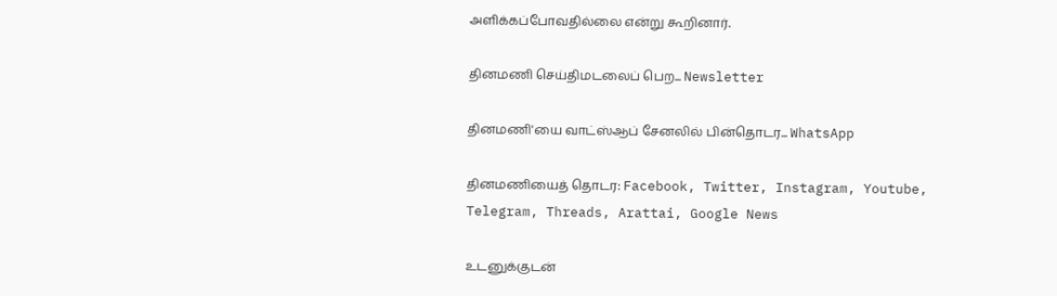அளிக்கப்போவதில்லை என்று கூறினார்.

தினமணி செய்திமடலைப் பெற... Newsletter

தினமணி'யை வாட்ஸ்ஆப் சேனலில் பின்தொடர... WhatsApp

தினமணியைத் தொடர: Facebook, Twitter, Instagram, Youtube, Telegram, Threads, Arattai, Google News

உடனுக்குடன்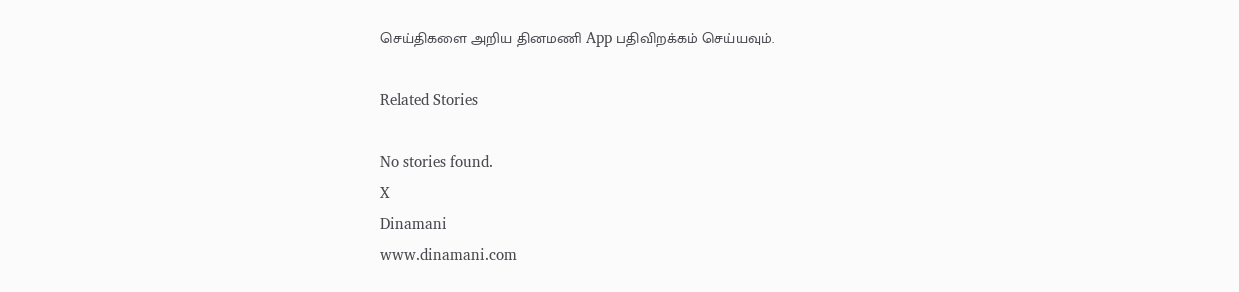செய்திகளை அறிய தினமணி App பதிவிறக்கம் செய்யவும்.

Related Stories

No stories found.
X
Dinamani
www.dinamani.com